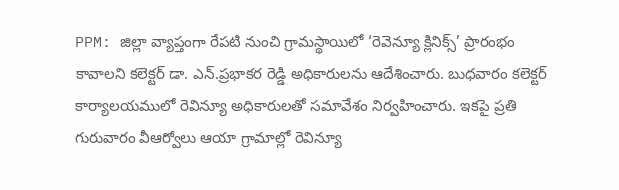PPM: జిల్లా వ్యాప్తంగా రేపటి నుంచి గ్రామస్థాయిలో ‘రెవెన్యూ క్లినిక్స్’ ప్రారంభం కావాలని కలెక్టర్ డా. ఎన్.ప్రభాకర రెడ్డి అధికారులను ఆదేశించారు. బుధవారం కలెక్టర్ కార్యాలయములో రెవిన్యూ అధికారులతో సమావేశం నిర్వహించారు. ఇకపై ప్రతి గురువారం వీఆర్వోలు ఆయా గ్రామాల్లో రెవిన్యూ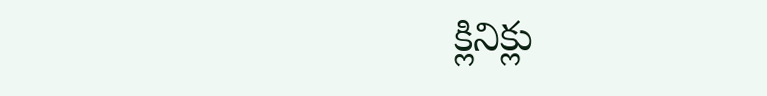క్లినిక్లు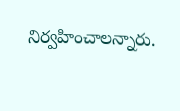నిర్వహించాలన్నారు.